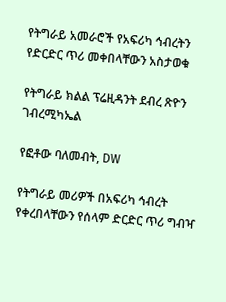የትግራይ አመራሮች የአፍሪካ ኅብረትን የድርድር ጥሪ መቀበላቸውን አስታወቁ

የትግራይ ክልል ፕሬዚዳንት ደብረ ጽዮን ገብረሚካኤል

የፎቶው ባለመብት, DW

የትግራይ መሪዎች በአፍሪካ ኅብረት የቀረበላቸውን የሰላም ድርድር ጥሪ ግብዣ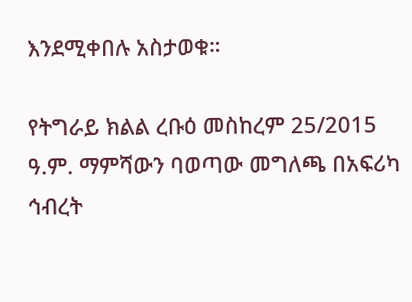እንደሚቀበሉ አስታወቁ።

የትግራይ ክልል ረቡዕ መስከረም 25/2015 ዓ.ም. ማምሻውን ባወጣው መግለጫ በአፍሪካ ኅብረት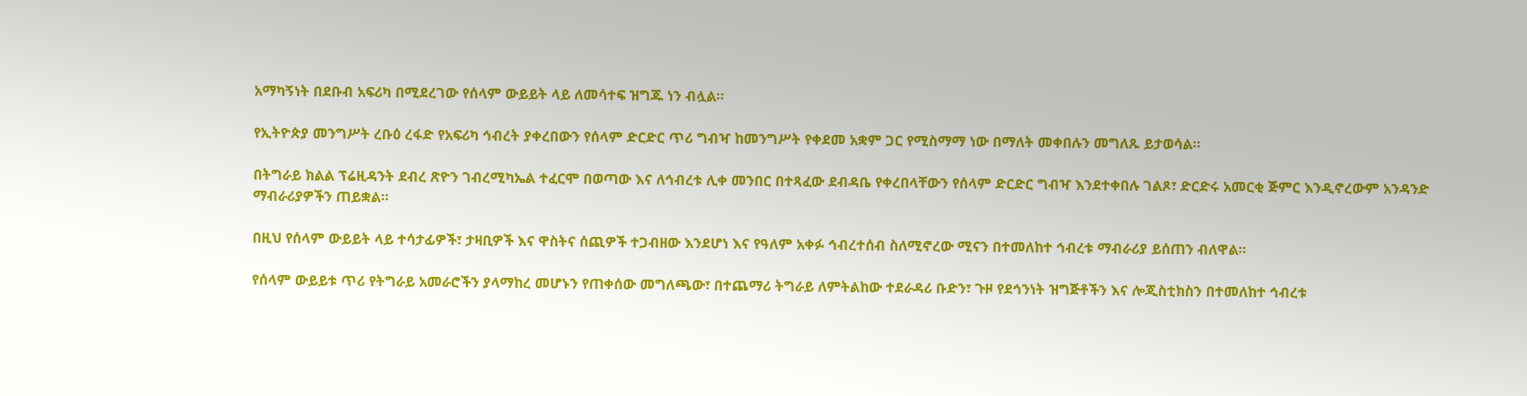አማካኝነት በደቡብ አፍሪካ በሚደረገው የሰላም ውይይት ላይ ለመሳተፍ ዝግጁ ነን ብሏል።

የኢትዮጵያ መንግሥት ረቡዕ ረፋድ የአፍሪካ ኅብረት ያቀረበውን የሰላም ድርድር ጥሪ ግብዣ ከመንግሥት የቀደመ አቋም ጋር የሚስማማ ነው በማለት መቀበሉን መግለጹ ይታወሳል።

በትግራይ ክልል ፕሬዚዳንት ደብረ ጽዮን ገብረሚካኤል ተፈርሞ በወጣው እና ለኅብረቱ ሊቀ መንበር በተጻፈው ደብዳቤ የቀረበላቸውን የሰላም ድርድር ግብዣ እንደተቀበሉ ገልጾ፣ ድርድሩ አመርቂ ጅምር እንዲኖረውም አንዳንድ ማብራሪያዎችን ጠይቋል።

በዚህ የሰላም ውይይት ላይ ተሳታፊዎች፣ ታዛቢዎች እና ዋስትና ሰጪዎች ተጋብዘው እንደሆነ እና የዓለም አቀፉ ኅብረተሰብ ስለሚኖረው ሚናን በተመለከተ ኅብረቱ ማብራሪያ ይሰጠን ብለዋል።

የሰላም ውይይቱ ጥሪ የትግራይ አመራሮችን ያላማከረ መሆኑን የጠቀሰው መግለጫው፣ በተጨማሪ ትግራይ ለምትልከው ተደራዳሪ ቡድን፣ ጉዞ የደኅንነት ዝግጅቶችን እና ሎጂስቲክስን በተመለከተ ኅብረቱ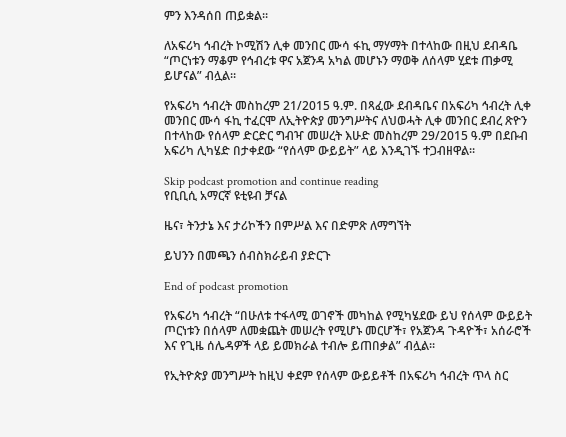ምን እንዳሰበ ጠይቋል።

ለአፍሪካ ኅብረት ኮሚሽን ሊቀ መንበር ሙሳ ፋኪ ማሃማት በተላከው በዚህ ደብዳቤ “ጦርነቱን ማቆም የኅብረቱ ዋና አጀንዳ አካል መሆኑን ማወቅ ለሰላም ሂደቱ ጠቃሚ ይሆናል” ብሏል።

የአፍሪካ ኅብረት መስከረም 21/2015 ዓ.ም. በጻፈው ደብዳቤና በአፍሪካ ኅብረት ሊቀ መንበር ሙሳ ፋኪ ተፈርሞ ለኢትዮጵያ መንግሥትና ለህወሓት ሊቀ መንበር ደብረ ጽዮን በተላከው የሰላም ድርድር ግብዣ መሠረት እሁድ መስከረም 29/2015 ዓ.ም በደቡብ አፍሪካ ሊካሄድ በታቀደው “የሰላም ውይይት” ላይ እንዲገኙ ተጋብዘዋል።

Skip podcast promotion and continue reading
የቢቢሲ አማርኛ ዩቲዩብ ቻናል

ዜና፣ ትንታኔ እና ታሪኮችን በምሥል እና በድምጽ ለማግኘት

ይህንን በመጫን ሰብስክራይብ ያድርጉ

End of podcast promotion

የአፍሪካ ኅብረት “በሁለቱ ተፋላሚ ወገኖች መካከል የሚካሄደው ይህ የሰላም ውይይት ጦርነቱን በሰላም ለመቋጨት መሠረት የሚሆኑ መርሆች፣ የአጀንዳ ጉዳዮች፣ አሰራሮች እና የጊዜ ሰሌዳዎች ላይ ይመክራል ተብሎ ይጠበቃል” ብሏል።

የኢትዮጵያ መንግሥት ከዚህ ቀደም የሰላም ውይይቶች በአፍሪካ ኅብረት ጥላ ስር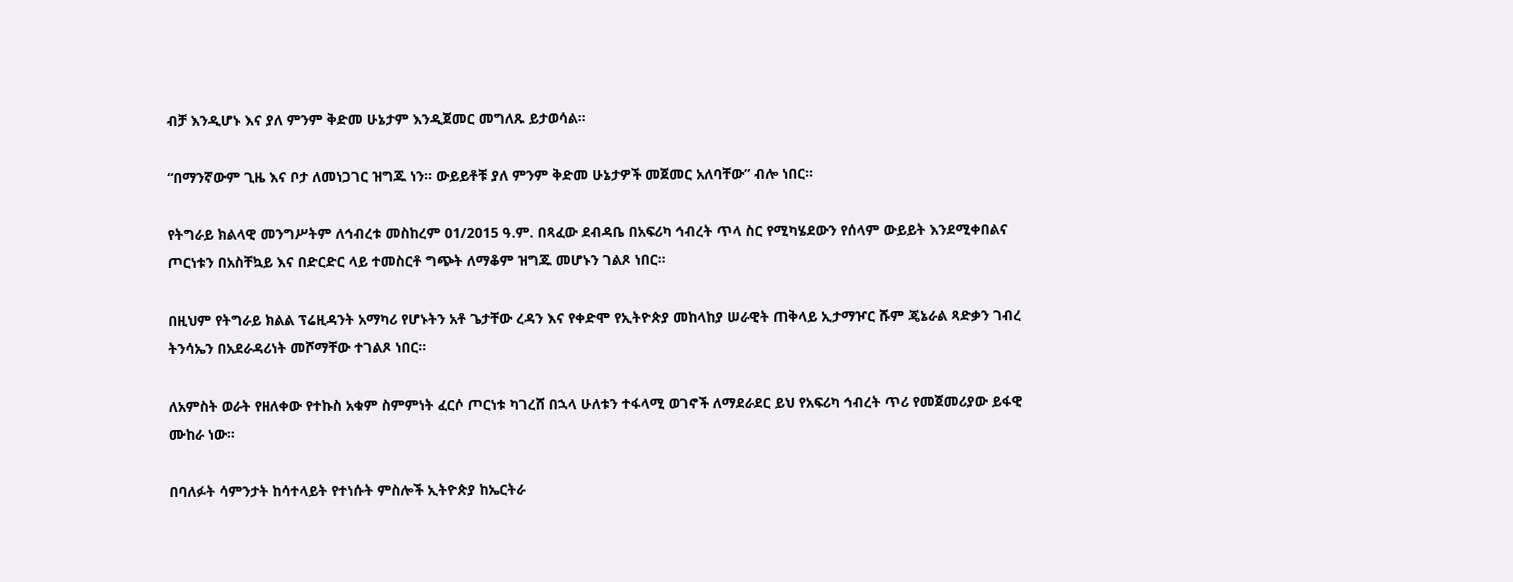ብቻ እንዲሆኑ እና ያለ ምንም ቅድመ ሁኔታም እንዲጀመር መግለጹ ይታወሳል።

“በማንኛውም ጊዜ እና ቦታ ለመነጋገር ዝግጁ ነን። ውይይቶቹ ያለ ምንም ቅድመ ሁኔታዎች መጀመር አለባቸው” ብሎ ነበር።

የትግራይ ክልላዊ መንግሥትም ለኅብረቱ መስከረም 01/2015 ዓ.ም. በጻፈው ደብዳቤ በአፍሪካ ኅብረት ጥላ ስር የሚካሄደውን የሰላም ውይይት እንደሚቀበልና ጦርነቱን በአስቸኳይ እና በድርድር ላይ ተመስርቶ ግጭት ለማቆም ዝግጁ መሆኑን ገልጾ ነበር።

በዚህም የትግራይ ክልል ፕሬዚዳንት አማካሪ የሆኑትን አቶ ጌታቸው ረዳን እና የቀድሞ የኢትዮጵያ መከላከያ ሠራዊት ጠቅላይ ኢታማዦር ሹም ጄኔራል ጻድቃን ገብረ ትንሳኤን በአደራዳሪነት መሾማቸው ተገልጾ ነበር።

ለአምስት ወራት የዘለቀው የተኩስ አቁም ስምምነት ፈርሶ ጦርነቱ ካገረሸ በኋላ ሁለቱን ተፋላሚ ወገኖች ለማደራደር ይህ የአፍሪካ ኅብረት ጥሪ የመጀመሪያው ይፋዊ ሙከራ ነው።

በባለፉት ሳምንታት ከሳተላይት የተነሱት ምስሎች ኢትዮጵያ ከኤርትራ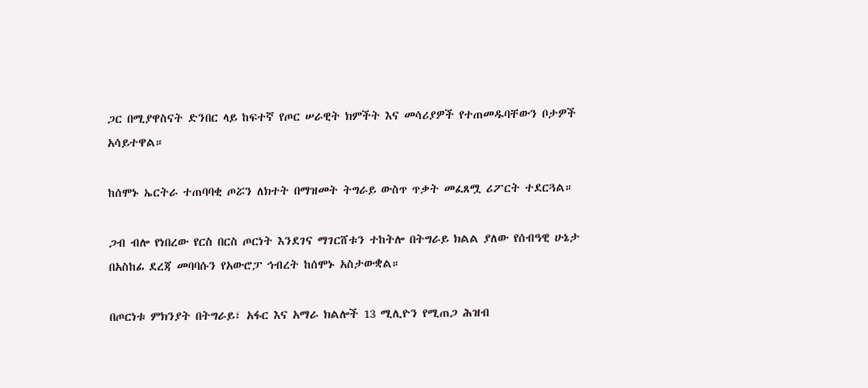ጋር በሚያዋስናት ድንበር ላይ ከፍተኛ የጦር ሠራዊት ክምችት እና መሳሪያዎች የተጠመዱባቸውን ቦታዎች አሳይተዋል።

ከሰሞኑ ኤርትራ ተጠባባቂ ጦሯን ለክተት በማዝመት ትግራይ ውስጥ ጥቃት መፈጸሟ ሪፖርት ተደርጓል።

ጋብ ብሎ የነበረው የርስ በርስ ጦርነት እንደገና ማገርሸቱን ተከትሎ በትግራይ ክልል ያለው የሰብዓዊ ሁኔታ በአስከፊ ደረጃ መባባሱን የአውሮፓ ኅብረት ከሰሞኑ አስታውቋል።

በጦርነቱ ምክንያት በትግራይ፣ አፋር እና አማራ ክልሎች 13 ሚሊዮን የሚጠጋ ሕዝብ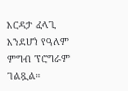እርዳታ ፈላጊ እንደሆነ የዓለም ምግብ ፕሮግራም ገልጿል።